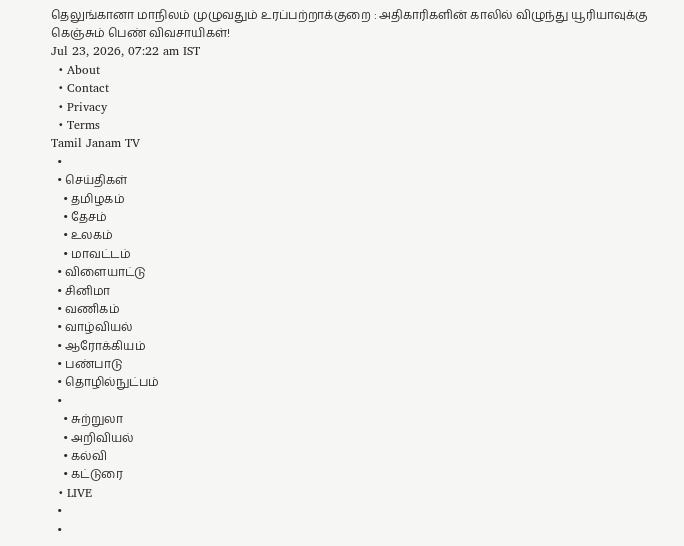தெலுங்கானா மாநிலம் முழுவதும் உரப்பற்றாக்குறை : அதிகாரிகளின் காலில் விழுந்து யூரியாவுக்கு கெஞ்சும் பெண் விவசாயிகள்!
Jul 23, 2026, 07:22 am IST
  • About
  • Contact
  • Privacy
  • Terms
Tamil Janam TV
  •
  • செய்திகள்
    • தமிழகம்
    • தேசம்
    • உலகம்
    • மாவட்டம்
  • விளையாட்டு
  • சினிமா
  • வணிகம்
  • வாழ்வியல்
  • ஆரோக்கியம்
  • பண்பாடு
  • தொழில்நுட்பம்
  •
    • சுற்றுலா
    • அறிவியல்
    • கல்வி
    • கட்டுரை
  • LIVE
  •
  •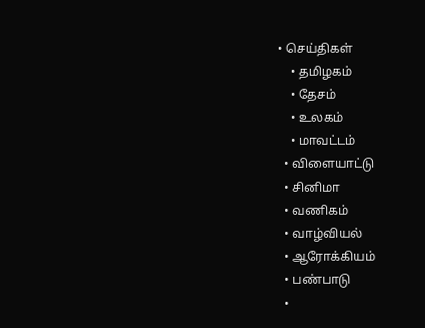• செய்திகள்
    • தமிழகம்
    • தேசம்
    • உலகம்
    • மாவட்டம்
  • விளையாட்டு
  • சினிமா
  • வணிகம்
  • வாழ்வியல்
  • ஆரோக்கியம்
  • பண்பாடு
  •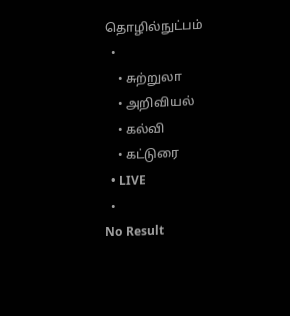தொழில்நுட்பம்
  •
    • சுற்றுலா
    • அறிவியல்
    • கல்வி
    • கட்டுரை
  • LIVE
  •
No Result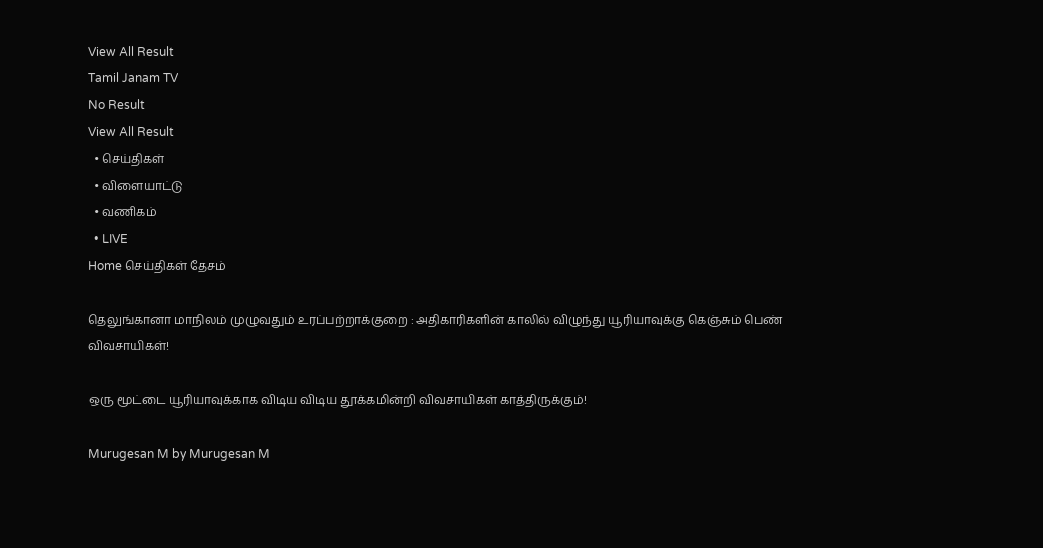View All Result
Tamil Janam TV
No Result
View All Result
  • செய்திகள்
  • விளையாட்டு
  • வணிகம்
  • LIVE
Home செய்திகள் தேசம்

தெலுங்கானா மாநிலம் முழுவதும் உரப்பற்றாக்குறை : அதிகாரிகளின் காலில் விழுந்து யூரியாவுக்கு கெஞ்சும் பெண் விவசாயிகள்!

ஒரு மூட்டை யூரியாவுக்காக விடிய விடிய தூக்கமின்றி விவசாயிகள் காத்திருக்கும்!

Murugesan M by Murugesan M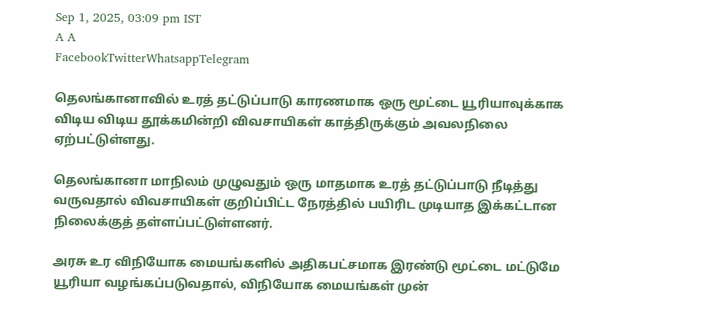Sep 1, 2025, 03:09 pm IST
A A
FacebookTwitterWhatsappTelegram

தெலங்கானாவில் உரத் தட்டுப்பாடு காரணமாக ஒரு மூட்டை யூரியாவுக்காக விடிய விடிய தூக்கமின்றி விவசாயிகள் காத்திருக்கும் அவலநிலை ஏற்பட்டுள்ளது.

தெலங்கானா மாநிலம் முழுவதும் ஒரு மாதமாக உரத் தட்டுப்பாடு நீடித்து வருவதால் விவசாயிகள் குறிப்பிட்ட நேரத்தில் பயிரிட முடியாத இக்கட்டான நிலைக்குத் தள்ளப்பட்டுள்ளனர்.

அரசு உர விநியோக மையங்களில் அதிகபட்சமாக இரண்டு மூட்டை மட்டுமே யூரியா வழங்கப்படுவதால், விநியோக மையங்கள் முன்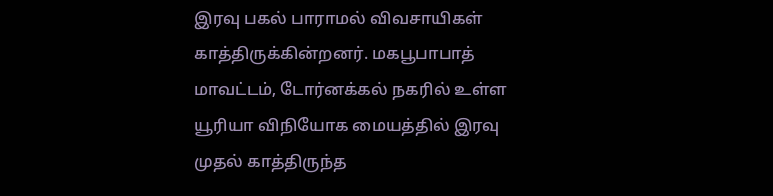இரவு பகல் பாராமல் விவசாயிகள் காத்திருக்கின்றனர். மகபூபாபாத் மாவட்டம், டோர்னக்கல் நகரில் உள்ள யூரியா விநியோக மையத்தில் இரவு முதல் காத்திருந்த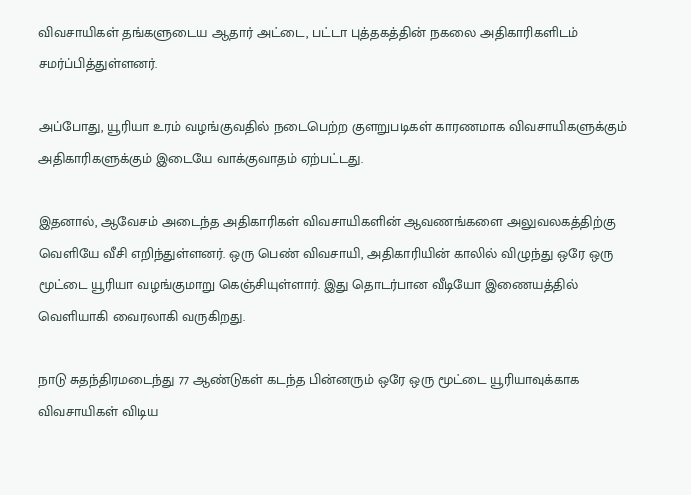விவசாயிகள் தங்களுடைய ஆதார் அட்டை, பட்டா புத்தகத்தின் நகலை அதிகாரிகளிடம் சமர்ப்பித்துள்ளனர்.

அப்போது, யூரியா உரம் வழங்குவதில் நடைபெற்ற குளறுபடிகள் காரணமாக விவசாயிகளுக்கும் அதிகாரிகளுக்கும் இடையே வாக்குவாதம் ஏற்பட்டது.

இதனால், ஆவேசம் அடைந்த அதிகாரிகள் விவசாயிகளின் ஆவணங்களை அலுவலகத்திற்கு வெளியே வீசி எறிந்துள்ளனர். ஒரு பெண் விவசாயி, அதிகாரியின் காலில் விழுந்து ஒரே ஒரு மூட்டை யூரியா வழங்குமாறு கெஞ்சியுள்ளார். இது தொடர்பான வீடியோ இணையத்தில் வெளியாகி வைரலாகி வருகிறது.

நாடு சுதந்திரமடைந்து 77 ஆண்டுகள் கடந்த பின்னரும் ஒரே ஒரு மூட்டை யூரியாவுக்காக விவசாயிகள் விடிய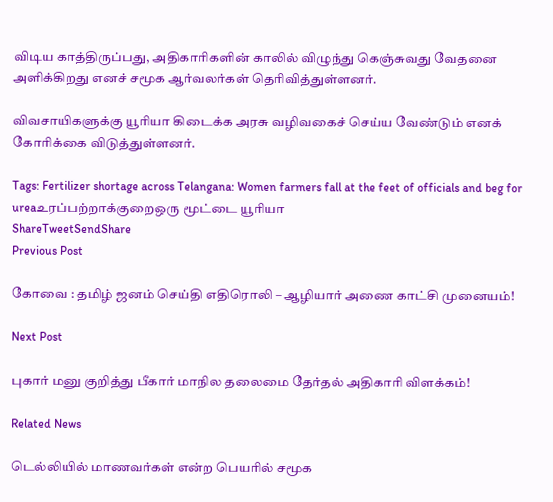விடிய காத்திருப்பது, அதிகாரிகளின் காலில் விழுந்து கெஞ்சுவது வேதனை அளிக்கிறது எனச் சமூக ஆர்வலர்கள் தெரிவித்துள்ளனர்.

விவசாயிகளுக்கு யூரியா கிடைக்க அரசு வழிவகைச் செய்ய வேண்டும் எனக் கோரிக்கை விடுத்துள்ளனர்.

Tags: Fertilizer shortage across Telangana: Women farmers fall at the feet of officials and beg for ureaஉரப்பற்றாக்குறைஒரு மூட்டை யூரியா
ShareTweetSendShare
Previous Post

கோவை : தமிழ் ஜனம் செய்தி எதிரொலி – ஆழியார் அணை காட்சி முனையம்!

Next Post

புகார் மனு குறித்து பீகார் மாநில தலைமை தேர்தல் அதிகாரி விளக்கம்!

Related News

டெல்லியில் மாணவர்கள் என்ற பெயரில் சமூக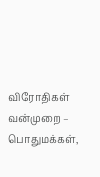விரோதிகள் வன்முறை – பொதுமக்கள்,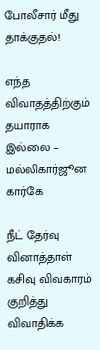போலீசார் மீது தாக்குதல்!

எந்த விவாதத்திற்கும் தயாராக இல்லை – மல்லிகார்ஜூன கார்கே

நீட் தேர்வு வினாத்தாள் கசிவு விவகாரம் குறித்து விவாதிக்க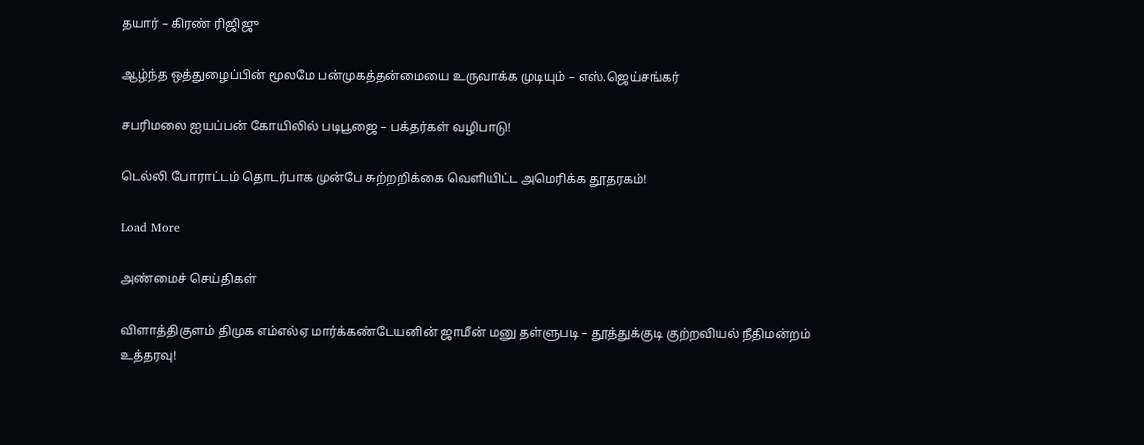தயார் – கிரண் ரிஜிஜு

ஆழ்ந்த ஒத்துழைப்பின் மூலமே பன்முகத்தன்மையை உருவாக்க முடியும் – எஸ்.ஜெய்சங்கர்

சபரிமலை ஐயப்பன் கோயிலில் படிபூஜை – பக்தர்கள் வழிபாடு!

டெல்லி போராட்டம் தொடர்பாக முன்பே சுற்றறிக்கை வெளியிட்ட அமெரிக்க தூதரகம்!

Load More

அண்மைச் செய்திகள்

விளாத்திகுளம் திமுக எம்எல்ஏ மார்க்கண்டேயனின் ஜாமீன் மனு தள்ளுபடி – தூத்துக்குடி குற்றவியல் நீதிமன்றம் உத்தரவு!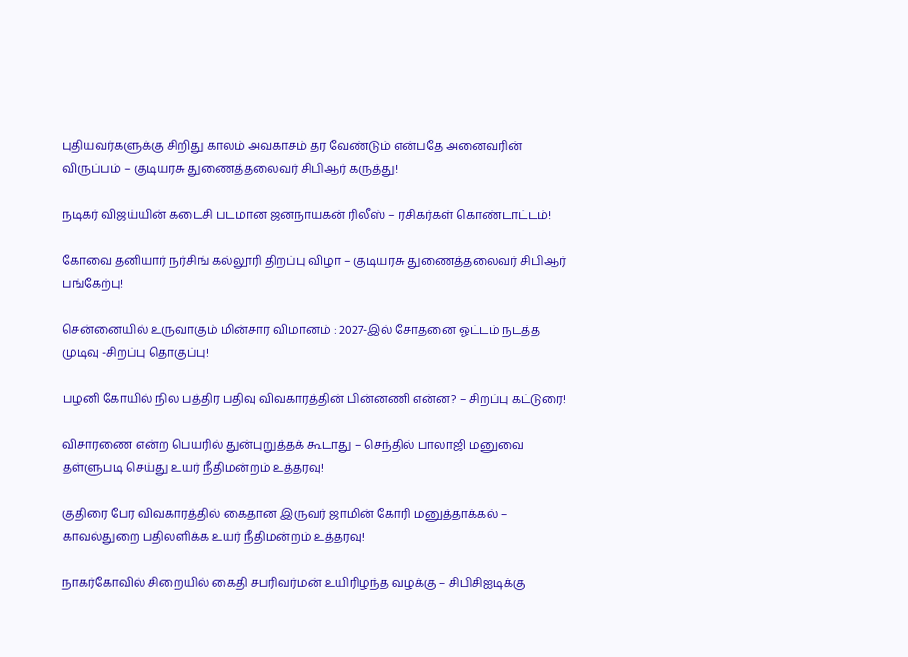புதியவர்களுக்கு சிறிது காலம் அவகாசம் தர வேண்டும் என்பதே அனைவரின் விருப்பம் – குடியரசு துணைத்தலைவர் சிபிஆர் கருத்து!

நடிகர் விஜய்யின் கடைசி படமான ஜனநாயகன் ரிலீஸ் – ரசிகர்கள் கொண்டாட்டம்!

கோவை தனியார் நர்சிங் கல்லூரி திறப்பு விழா – குடியரசு துணைத்தலைவர் சிபிஆர் பங்கேற்பு!

சென்னையில் உருவாகும் மின்சார விமானம் : 2027-இல் சோதனை ஓட்டம் நடத்த முடிவு -சிறப்பு தொகுப்பு!

பழனி கோயில் நில பத்திர பதிவு விவகாரத்தின் பின்னணி என்ன? – சிறப்பு கட்டுரை!

விசாரணை என்ற பெயரில் துன்புறுத்தக் கூடாது – செந்தில் பாலாஜி மனுவை தள்ளுபடி செய்து உயர் நீதிமன்றம் உத்தரவு!

குதிரை பேர விவகாரத்தில் கைதான இருவர் ஜாமின் கோரி மனுத்தாக்கல் – காவல்துறை பதிலளிக்க உயர் நீதிமன்றம் உத்தரவு!

நாகர்கோவில் சிறையில் கைதி சபரிவர்மன் உயிரிழந்த வழக்கு – சிபிசிஐடிக்கு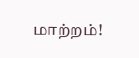மாற்றம்!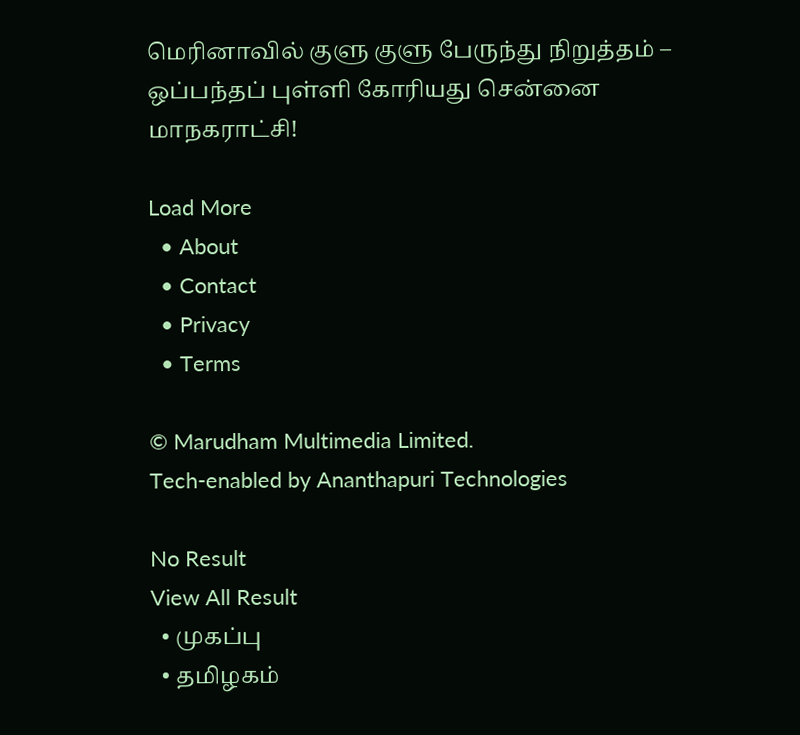மெரினாவில் குளு குளு பேருந்து நிறுத்தம் – ஒப்பந்தப் புள்ளி கோரியது சென்னை மாநகராட்சி!

Load More
  • About
  • Contact
  • Privacy
  • Terms

© Marudham Multimedia Limited.
Tech-enabled by Ananthapuri Technologies

No Result
View All Result
  • முகப்பு
  • தமிழகம்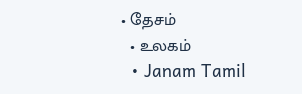• தேசம்
  • உலகம்
  • Janam Tamil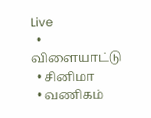Live
  • விளையாட்டு
  • சினிமா
  • வணிகம்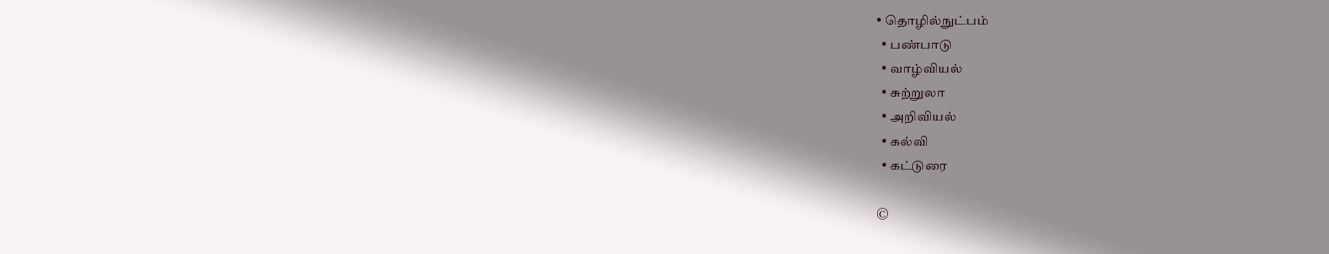• தொழில்நுட்பம்
  • பண்பாடு
  • வாழ்வியல்
  • சுற்றுலா
  • அறிவியல்
  • கல்வி
  • கட்டுரை

©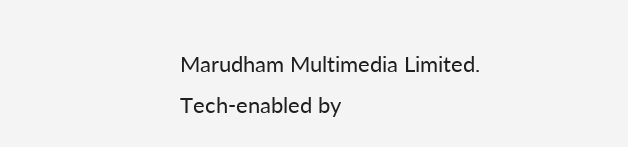Marudham Multimedia Limited.
Tech-enabled by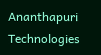Ananthapuri Technologies